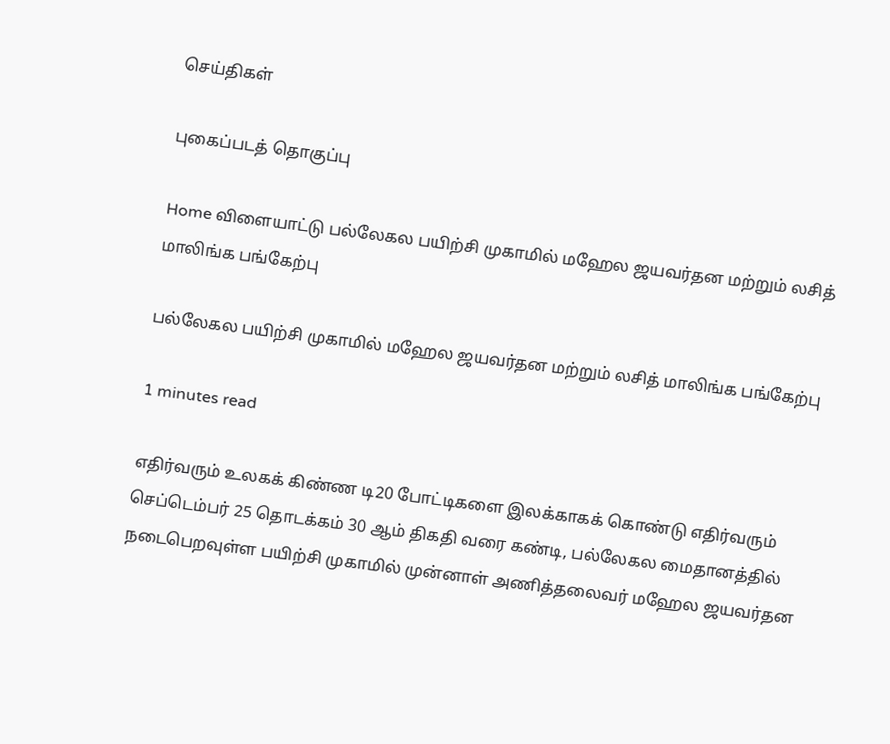செய்திகள்

புகைப்படத் தொகுப்பு

Home விளையாட்டு பல்லேகல பயிற்சி முகாமில் மஹேல ஜயவர்தன மற்றும் லசித் மாலிங்க பங்கேற்பு

பல்லேகல பயிற்சி முகாமில் மஹேல ஜயவர்தன மற்றும் லசித் மாலிங்க பங்கேற்பு

1 minutes read

எதிர்வரும் உலகக் கிண்ண டி20 போட்டிகளை இலக்காகக் கொண்டு எதிர்வரும் செப்டெம்பர் 25 தொடக்கம் 30 ஆம் திகதி வரை கண்டி, பல்லேகல மைதானத்தில் நடைபெறவுள்ள பயிற்சி முகாமில் முன்னாள் அணித்தலைவர் மஹேல ஜயவர்தன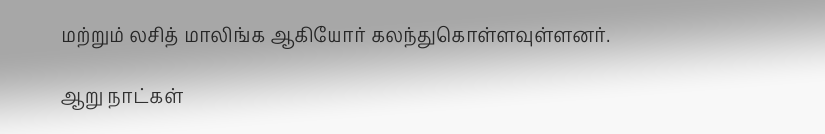மற்றும் லசித் மாலிங்க ஆகியோர் கலந்துகொள்ளவுள்ளனர்.

ஆறு நாட்கள்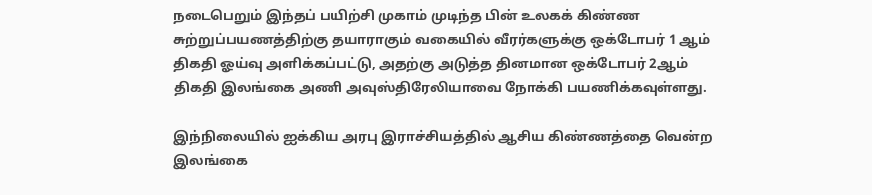நடைபெறும் இந்தப் பயிற்சி முகாம் முடிந்த பின் உலகக் கிண்ண சுற்றுப்பயணத்திற்கு தயாராகும் வகையில் வீரர்களுக்கு ஒக்டோபர் 1 ஆம் திகதி ஓய்வு அளிக்கப்பட்டு, அதற்கு அடுத்த தினமான ஒக்டோபர் 2ஆம் திகதி இலங்கை அணி அவுஸ்திரேலியாவை நோக்கி பயணிக்கவுள்ளது.

இந்நிலையில் ஐக்கிய அரபு இராச்சியத்தில் ஆசிய கிண்ணத்தை வென்ற இலங்கை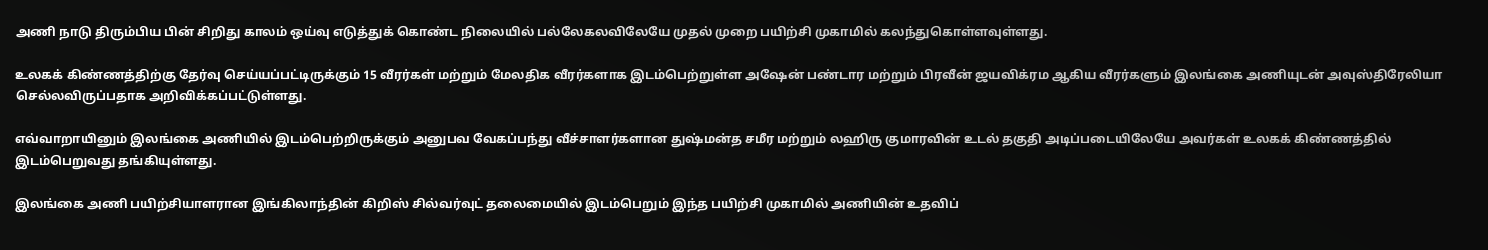அணி நாடு திரும்பிய பின் சிறிது காலம் ஒய்வு எடுத்துக் கொண்ட நிலையில் பல்லேகலவிலேயே முதல் முறை பயிற்சி முகாமில் கலந்துகொள்ளவுள்ளது.

உலகக் கிண்ணத்திற்கு தேர்வு செய்யப்பட்டிருக்கும் 15 வீரர்கள் மற்றும் மேலதிக வீரர்களாக இடம்பெற்றுள்ள அஷேன் பண்டார மற்றும் பிரவீன் ஜயவிக்ரம ஆகிய வீரர்களும் இலங்கை அணியுடன் அவுஸ்திரேலியா செல்லவிருப்பதாக அறிவிக்கப்பட்டுள்ளது.

எவ்வாறாயினும் இலங்கை அணியில் இடம்பெற்றிருக்கும் அனுபவ வேகப்பந்து வீச்சாளர்களான துஷ்மன்த சமீர மற்றும் லஹிரு குமாரவின் உடல் தகுதி அடிப்படையிலேயே அவர்கள் உலகக் கிண்ணத்தில் இடம்பெறுவது தங்கியுள்ளது.

இலங்கை அணி பயிற்சியாளரான இங்கிலாந்தின் கிறிஸ் சில்வர்வுட் தலைமையில் இடம்பெறும் இந்த பயிற்சி முகாமில் அணியின் உதவிப்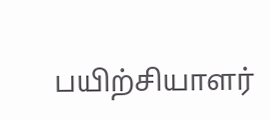பயிற்சியாளர்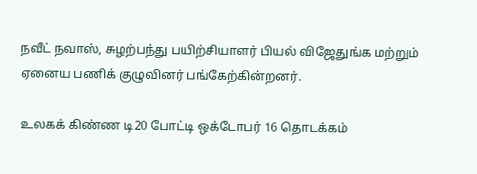நவீட் நவாஸ், சுழற்பந்து பயிற்சியாளர் பியல் விஜேதுங்க மற்றும் ஏனைய பணிக் குழுவினர் பங்கேற்கின்றனர்.

உலகக் கிண்ண டி20 போட்டி ஒக்டோபர் 16 தொடக்கம்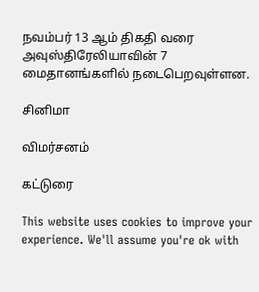நவம்பர் 13 ஆம் திகதி வரை அவுஸ்திரேலியாவின் 7 மைதானங்களில் நடைபெறவுள்ளன.

சினிமா

விமர்சனம்

கட்டுரை

This website uses cookies to improve your experience. We'll assume you're ok with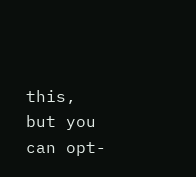this, but you can opt-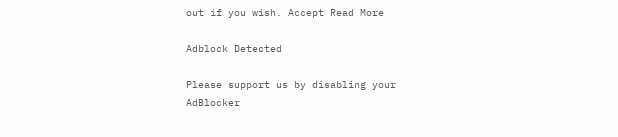out if you wish. Accept Read More

Adblock Detected

Please support us by disabling your AdBlocker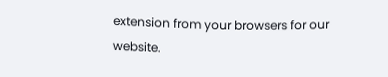extension from your browsers for our website.